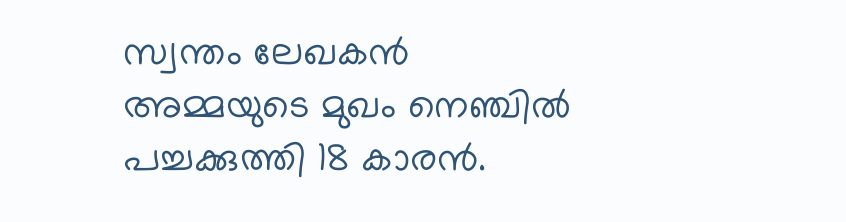സ്വന്തം ലേഖകൻ
അമ്മയുടെ മുഖം നെഞ്ചിൽ പച്ചക്കുത്തി 18 കാരൻ.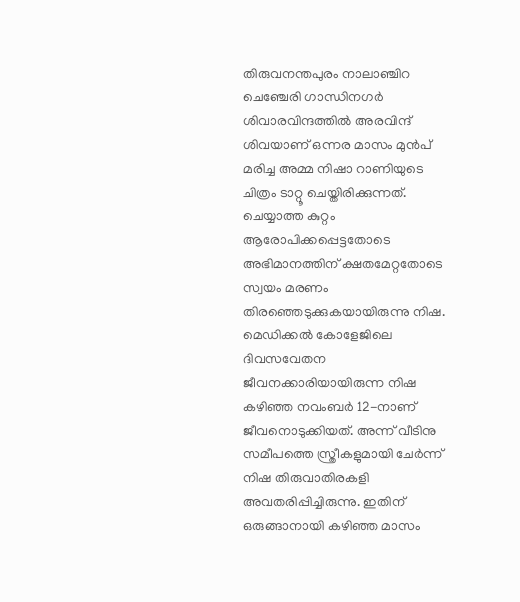തിരുവനന്തപുരം നാലാഞ്ചിറ ചെഞ്ചേരി ഗാന്ധിനഗർ ശിവാരവിന്ദത്തിൽ അരവിന്ദ് ശിവയാണ് ഒന്നര മാസം മുൻപ് മരിച്ച അമ്മ നിഷാ റാണിയുടെ ചിത്രം ടാറ്റൂ ചെയ്തിരിക്കുന്നത്.
ചെയ്യാത്ത കുറ്റം ആരോപിക്കപ്പെട്ടതോടെ അഭിമാനത്തിന് ക്ഷതമേറ്റതോടെ സ്വയം മരണം തിരഞ്ഞെടുക്കുകയായിരുന്നു നിഷ. മെഡിക്കൽ കോളേജിലെ ദിവസവേതന ജീവനക്കാരിയായിരുന്ന നിഷ കഴിഞ്ഞ നവംബർ 12-നാണ് ജീവനൊടുക്കിയത്. അന്ന് വീടിനു സമീപത്തെ സ്ത്രീകളുമായി ചേർന്ന് നിഷ തിരുവാതിരകളി അവതരിപ്പിച്ചിരുന്നു. ഇതിന് ഒരുങ്ങാനായി കഴിഞ്ഞ മാസം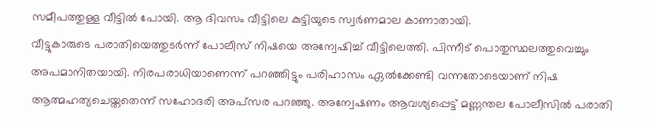സമീപത്തുള്ള വീട്ടിൽ പോയി. ആ ദിവസം വീട്ടിലെ കുട്ടിയുടെ സ്വർണമാല കാണാതായി.
വീട്ടുകാരുടെ പരാതിയെത്തുടർന്ന് പോലീസ് നിഷയെ അന്വേഷിച്ച് വീട്ടിലെത്തി. പിന്നീട് പൊതുസ്ഥലത്തുവെച്ചും അപമാനിതയായി. നിരപരാധിയാണെന്ന് പറഞ്ഞിട്ടും പരിഹാസം ഏൽക്കേണ്ടി വന്നതോടെയാണ് നിഷ ആത്മഹത്യചെയ്തതെന്ന് സഹോദരി അപ്സര പറഞ്ഞു. അന്വേഷണം ആവശ്യപ്പെട്ട് മണ്ണന്തല പോലീസിൽ പരാതി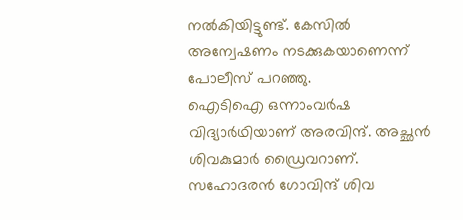നൽകിയിട്ടുണ്ട്. കേസിൽ അന്വേഷണം നടക്കുകയാണെന്ന് പോലീസ് പറഞ്ഞു.
ഐടിഐ ഒന്നാംവർഷ വിദ്യാർഥിയാണ് അരവിന്ദ്. അച്ഛൻ ശിവകുമാർ ഡ്രൈവറാണ്. സഹോദരൻ ഗോവിന്ദ് ശിവ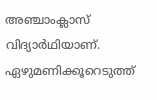അഞ്ചാംക്ലാസ് വിദ്യാർഥിയാണ്. ഏഴുമണിക്കൂറെടുത്ത്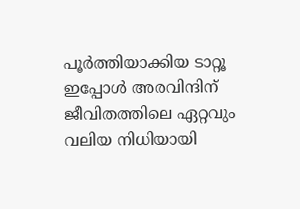പൂർത്തിയാക്കിയ ടാറ്റൂ ഇപ്പോൾ അരവിന്ദിന് ജീവിതത്തിലെ ഏറ്റവും വലിയ നിധിയായി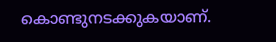കൊണ്ടുനടക്കുകയാണ്.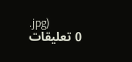.jpg)
0 تعليقات